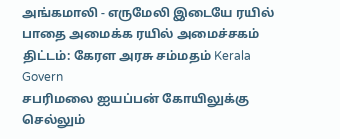அங்கமாலி - எருமேலி இடையே ரயில் பாதை அமைக்க ரயில் அமைச்சகம் திட்டம்: கேரள அரசு சம்மதம் Kerala Govern
சபரிமலை ஐயப்பன் கோயிலுக்கு செல்லும்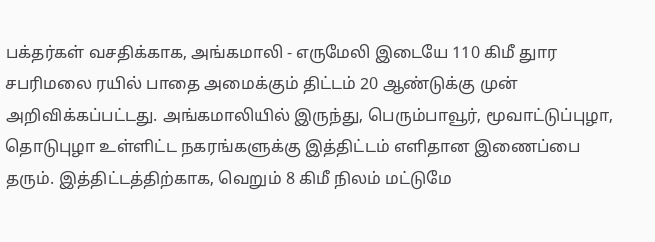பக்தர்கள் வசதிக்காக, அங்கமாலி - எருமேலி இடையே 110 கிமீ துார சபரிமலை ரயில் பாதை அமைக்கும் திட்டம் 20 ஆண்டுக்கு முன் அறிவிக்கப்பட்டது. அங்கமாலியில் இருந்து, பெரும்பாவூர், மூவாட்டுப்புழா, தொடுபுழா உள்ளிட்ட நகரங்களுக்கு இத்திட்டம் எளிதான இணைப்பை தரும். இத்திட்டத்திற்காக, வெறும் 8 கிமீ நிலம் மட்டுமே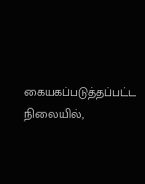கையகப்படுத்தப்பட்ட நிலையில்,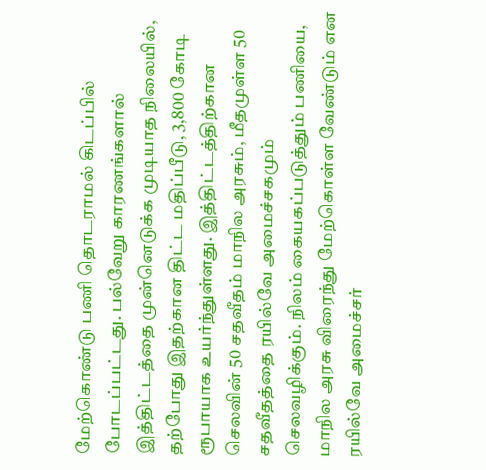மேற்கொண்டு பணி தொடராமல் கிடப்பில் போடப்பட்டது. பல்வேறு காரணங்களால் இத்திட்டத்தை முன்னெடுக்க முடியாத நிலையில், தற்போது இதற்கான திட்ட மதிப்பீடு, 3,800 கோடி ரூபாயாக உயர்ந்துள்ளது. இத்திட்டத்திற்கான செலவின் 50 சதவீதம் மாநில அரசும், மீதமுள்ள 50 சதவீதத்தை ரயில்வே அமைச்சகமும் செலவழிக்கும். நிலம் கையகப்படுத்தும் பணியை, மாநில அரசு விரைந்து மேற்கொள்ள வேண்டும் என ரயில்வே அமைச்சர்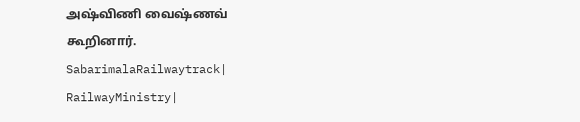அஷ்விணி வைஷ்ணவ் கூறினார். SabarimalaRailwaytrack| RailwayMinistry|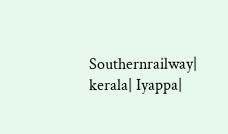Southernrailway| kerala| Iyappa|